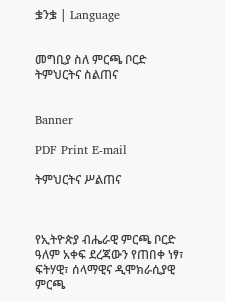ቌንቌ | Language


መግቢያ ስለ ምርጫ ቦርድ ትምህርትና ስልጠና


Banner

PDF Print E-mail

ትምህርትና ሥልጠና



የኢትዮጵያ ብሔራዊ ምርጫ ቦርድ ዓለም አቀፍ ደረጃውን የጠበቀ ነፃ፣ ፍትሃዊ፣ ሰላማዊና ዲሞክራሲያዊ ምርጫ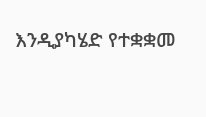እንዲያካሄድ የተቋቋመ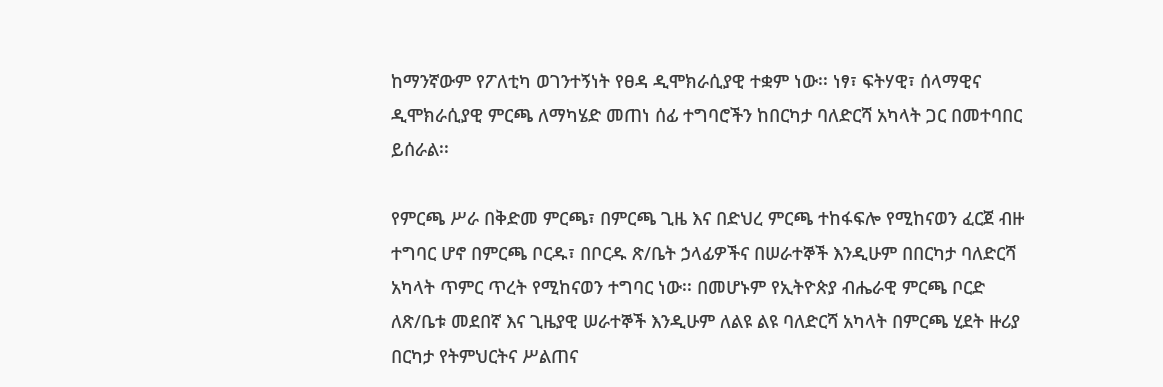ከማንኛውም የፖለቲካ ወገንተኝነት የፀዳ ዲሞክራሲያዊ ተቋም ነው፡፡ ነፃ፣ ፍትሃዊ፣ ሰላማዊና ዲሞክራሲያዊ ምርጫ ለማካሄድ መጠነ ሰፊ ተግባሮችን ከበርካታ ባለድርሻ አካላት ጋር በመተባበር ይሰራል፡፡

የምርጫ ሥራ በቅድመ ምርጫ፣ በምርጫ ጊዜ እና በድህረ ምርጫ ተከፋፍሎ የሚከናወን ፈርጀ ብዙ ተግባር ሆኖ በምርጫ ቦርዱ፣ በቦርዱ ጽ/ቤት ኃላፊዎችና በሠራተኞች እንዲሁም በበርካታ ባለድርሻ አካላት ጥምር ጥረት የሚከናወን ተግባር ነው፡፡ በመሆኑም የኢትዮጵያ ብሔራዊ ምርጫ ቦርድ ለጽ/ቤቱ መደበኛ እና ጊዜያዊ ሠራተኞች እንዲሁም ለልዩ ልዩ ባለድርሻ አካላት በምርጫ ሂደት ዙሪያ በርካታ የትምህርትና ሥልጠና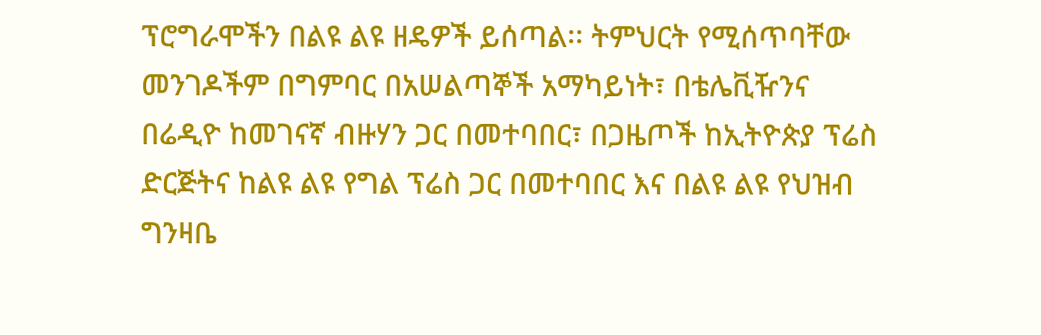ፕሮግራሞችን በልዩ ልዩ ዘዴዎች ይሰጣል፡፡ ትምህርት የሚሰጥባቸው መንገዶችም በግምባር በአሠልጣኞች አማካይነት፣ በቴሌቪዥንና በሬዲዮ ከመገናኛ ብዙሃን ጋር በመተባበር፣ በጋዜጦች ከኢትዮጵያ ፕሬስ ድርጅትና ከልዩ ልዩ የግል ፕሬስ ጋር በመተባበር እና በልዩ ልዩ የህዝብ ግንዛቤ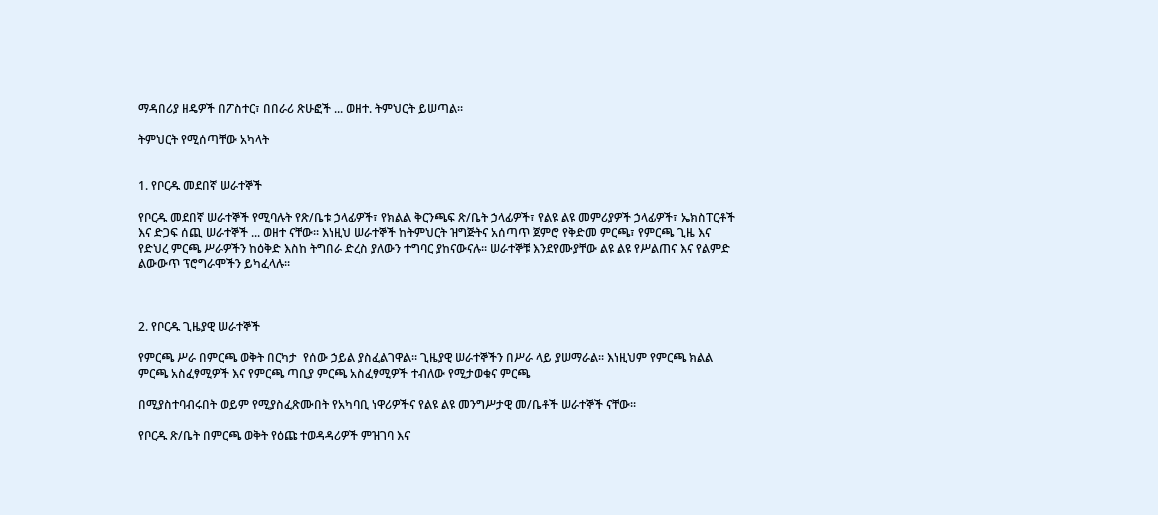ማዳበሪያ ዘዴዎች በፖስተር፣ በበራሪ ጽሁፎች ... ወዘተ. ትምህርት ይሠጣል፡፡

ትምህርት የሚሰጣቸው አካላት


1. የቦርዱ መደበኛ ሠራተኞች

የቦርዱ መደበኛ ሠራተኞች የሚባሉት የጽ/ቤቱ ኃላፊዎች፣ የክልል ቅርንጫፍ ጽ/ቤት ኃላፊዎች፣ የልዩ ልዩ መምሪያዎች ኃላፊዎች፣ ኤክስፐርቶች እና ድጋፍ ሰጪ ሠራተኞች ... ወዘተ ናቸው፡፡ እነዚህ ሠራተኞች ከትምህርት ዝግጅትና አሰጣጥ ጀምሮ የቅድመ ምርጫ፣ የምርጫ ጊዜ እና የድህረ ምርጫ ሥራዎችን ከዕቅድ እስከ ትግበራ ድረስ ያለውን ተግባር ያከናውናሉ፡፡ ሠራተኞቹ እንደየሙያቸው ልዩ ልዩ የሥልጠና እና የልምድ ልውውጥ ፕሮግራሞችን ይካፈላሉ፡፡



2. የቦርዱ ጊዜያዊ ሠራተኞች

የምርጫ ሥራ በምርጫ ወቅት በርካታ  የሰው ኃይል ያስፈልገዋል፡፡ ጊዜያዊ ሠራተኞችን በሥራ ላይ ያሠማራል፡፡ እነዚህም የምርጫ ክልል ምርጫ አስፈፃሚዎች እና የምርጫ ጣቢያ ምርጫ አስፈፃሚዎች ተብለው የሚታወቁና ምርጫ

በሚያስተባብሩበት ወይም የሚያስፈጽሙበት የአካባቢ ነዋሪዎችና የልዩ ልዩ መንግሥታዊ መ/ቤቶች ሠራተኞች ናቸው፡፡

የቦርዱ ጽ/ቤት በምርጫ ወቅት የዕጩ ተወዳዳሪዎች ምዝገባ እና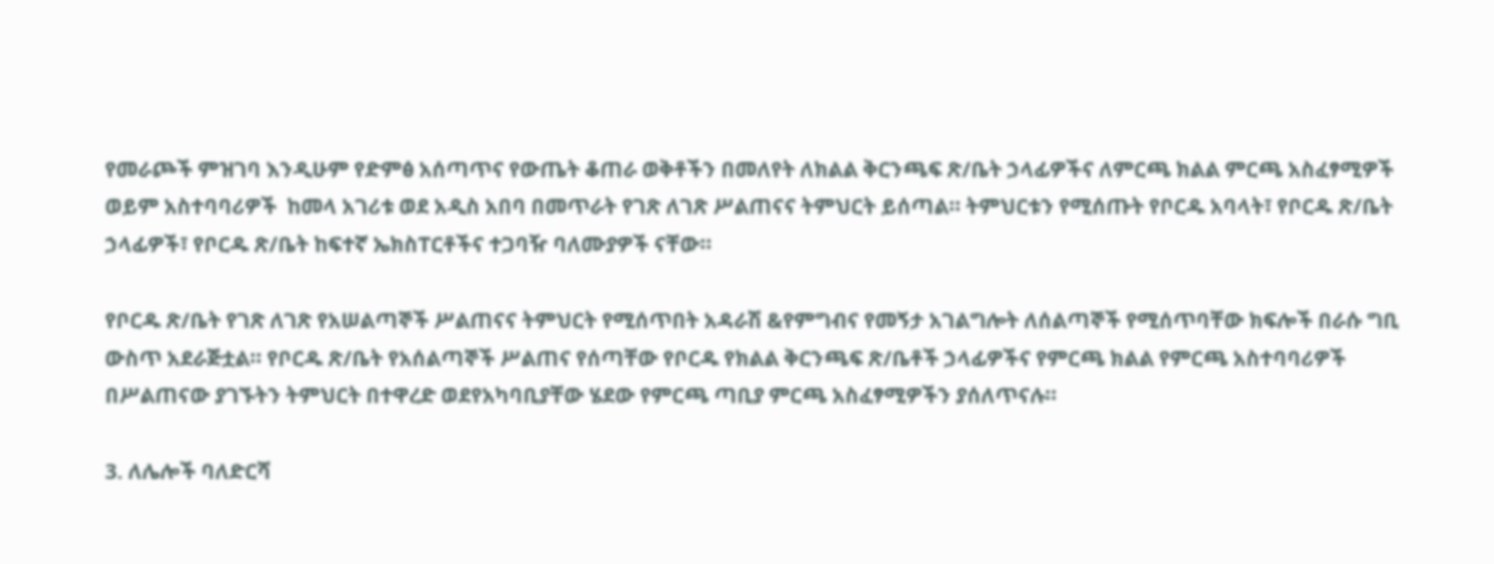የመራጮች ምዝገባ እንዲሁም የድምፅ አሰጣጥና የውጤት ቆጠራ ወቅቶችን በመለየት ለክልል ቅርንጫፍ ጽ/ቤት ኃላፊዎችና ለምርጫ ክልል ምርጫ አስፈፃሚዎች ወይም አስተባባሪዎች  ከመላ አገሪቱ ወደ አዲስ አበባ በመጥራት የገጽ ለገጽ ሥልጠናና ትምህርት ይሰጣል፡፡ ትምህርቱን የሚሰጡት የቦርዱ አባላት፣ የቦርዱ ጽ/ቤት ኃላፊዎች፣ የቦርዱ ጽ/ቤት ከፍተኛ ኤክስፐርቶችና ተጋባዥ ባለሙያዎች ናቸው፡፡

የቦርዱ ጽ/ቤት የገጽ ለገጽ የአሠልጣኞች ሥልጠናና ትምህርት የሚሰጥበት አዳራሽ &የምግብና የመኝታ አገልግሎት ለሰልጣኞች የሚሰጥባቸው ክፍሎች በራሱ ግቢ ውስጥ አደራጅቷል፡፡ የቦርዱ ጽ/ቤት የአሰልጣኞች ሥልጠና የሰጣቸው የቦርዱ የክልል ቅርንጫፍ ጽ/ቤቶች ኃላፊዎችና የምርጫ ክልል የምርጫ አስተባባሪዎች በሥልጠናው ያገኙትን ትምህርት በተዋረድ ወደየአካባቢያቸው ሄደው የምርጫ ጣቢያ ምርጫ አስፈፃሚዎችን ያሰለጥናሉ፡፡

3. ለሌሎች ባለድርሻ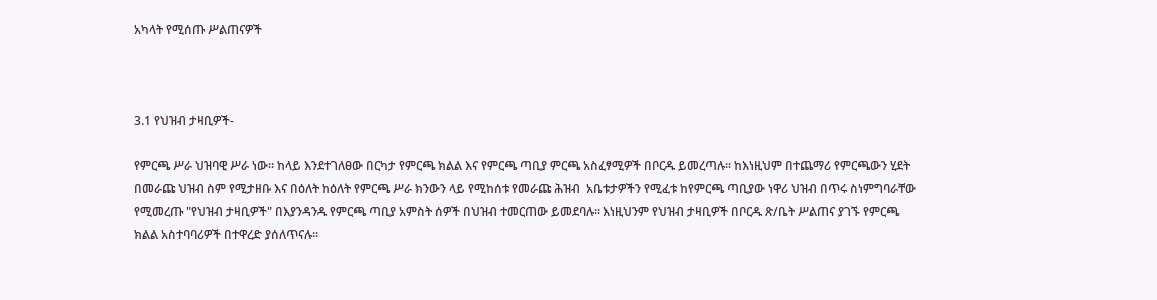አካላት የሚሰጡ ሥልጠናዎች



3.1 የህዝብ ታዛቢዎች-

የምርጫ ሥራ ህዝባዊ ሥራ ነው፡፡ ከላይ እንደተገለፀው በርካታ የምርጫ ክልል እና የምርጫ ጣቢያ ምርጫ አስፈፃሚዎች በቦርዱ ይመረጣሉ፡፡ ከእነዚህም በተጨማሪ የምርጫውን ሂደት በመራጩ ህዝብ ስም የሚታዘቡ እና በዕለት ከዕለት የምርጫ ሥራ ክንውን ላይ የሚከሰቱ የመራጩ ሕዝብ  አቤቱታዎችን የሚፈቱ ከየምርጫ ጣቢያው ነዋሪ ህዝብ በጥሩ ስነምግባራቸው የሚመረጡ "የህዝብ ታዛቢዎች" በእያንዳንዱ የምርጫ ጣቢያ አምስት ሰዎች በህዝብ ተመርጠው ይመደባሉ፡፡ እነዚህንም የህዝብ ታዛቢዎች በቦርዱ ጽ/ቤት ሥልጠና ያገኙ የምርጫ ክልል አስተባባሪዎች በተዋረድ ያሰለጥናሉ፡፡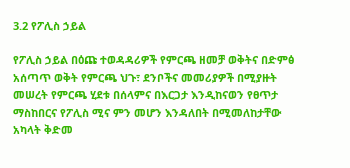3.2 የፖሊስ ኃይል

የፖሊስ ኃይል በዕጩ ተወዳዳሪዎች የምርጫ ዘመቻ ወቅትና በድምፅ አሰጣጥ ወቅት የምርጫ ህጉ፣ ደንቦችና መመሪያዎች በሚያዙት መሠረት የምርጫ ሂደቱ በሰላምና በእርጋታ እንዲከናወን የፀጥታ ማስከበርና የፖሊስ ሚና ምን መሆን እንዳለበት በሚመለከታቸው አካላት ቅድመ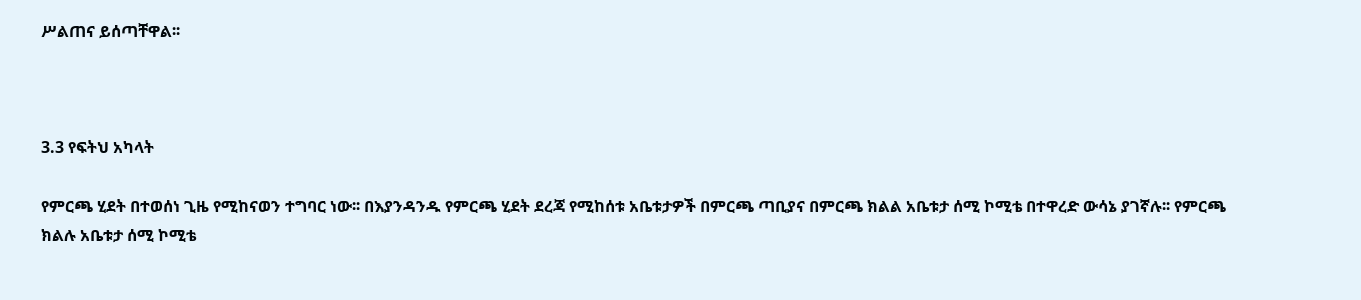ሥልጠና ይሰጣቸዋል፡፡



3.3 የፍትህ አካላት

የምርጫ ሂደት በተወሰነ ጊዜ የሚከናወን ተግባር ነው፡፡ በእያንዳንዱ የምርጫ ሂደት ደረጃ የሚከሰቱ አቤቱታዎች በምርጫ ጣቢያና በምርጫ ክልል አቤቱታ ሰሚ ኮሚቴ በተዋረድ ውሳኔ ያገኛሉ፡፡ የምርጫ ክልሉ አቤቱታ ሰሚ ኮሚቴ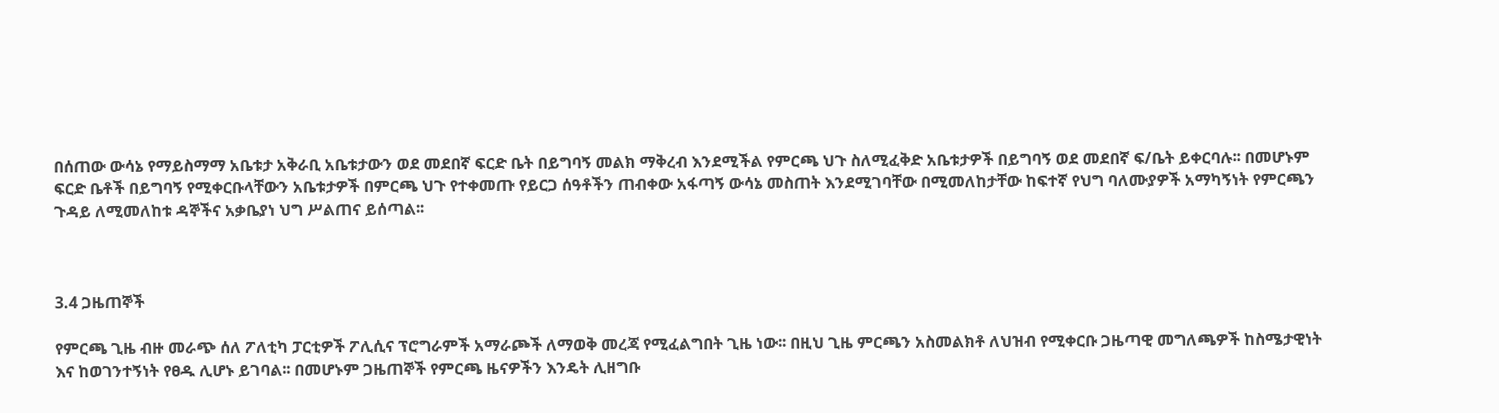በሰጠው ውሳኔ የማይስማማ አቤቱታ አቅራቢ አቤቱታውን ወደ መደበኛ ፍርድ ቤት በይግባኝ መልክ ማቅረብ እንደሚችል የምርጫ ህጉ ስለሚፈቅድ አቤቱታዎች በይግባኝ ወደ መደበኛ ፍ/ቤት ይቀርባሉ፡፡ በመሆኑም ፍርድ ቤቶች በይግባኝ የሚቀርቡላቸውን አቤቱታዎች በምርጫ ህጉ የተቀመጡ የይርጋ ሰዓቶችን ጠብቀው አፋጣኝ ውሳኔ መስጠት እንደሚገባቸው በሚመለከታቸው ከፍተኛ የህግ ባለሙያዎች አማካኝነት የምርጫን ጉዳይ ለሚመለከቱ ዳኞችና አቃቤያነ ህግ ሥልጠና ይሰጣል፡፡



3.4 ጋዜጠኞች

የምርጫ ጊዜ ብዙ መራጭ ሰለ ፖለቲካ ፓርቲዎች ፖሊሲና ፕሮግራምች አማራጮች ለማወቅ መረጃ የሚፈልግበት ጊዜ ነው፡፡ በዚህ ጊዜ ምርጫን አስመልክቶ ለህዝብ የሚቀርቡ ጋዜጣዊ መግለጫዎች ከስሜታዊነት እና ከወገንተኝነት የፀዱ ሊሆኑ ይገባል፡፡ በመሆኑም ጋዜጠኞች የምርጫ ዜናዎችን እንዴት ሊዘግቡ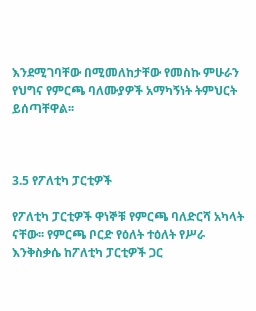እንደሚገባቸው በሚመለከታቸው የመስኩ ምሁራን የህግና የምርጫ ባለሙያዎች አማካኝነት ትምህርት ይሰጣቸዋል፡፡



3.5 የፖለቲካ ፓርቲዎች

የፖለቲካ ፓርቲዎች ዋነኞቹ የምርጫ ባለድርሻ አካላት ናቸው፡፡ የምርጫ ቦርድ የዕለት ተዕለት የሥራ እንቅስቃሴ ከፖለቲካ ፓርቲዎች ጋር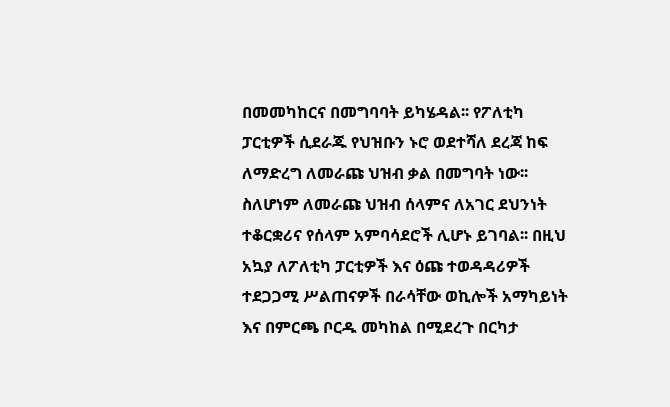በመመካከርና በመግባባት ይካሄዳል፡፡ የፖለቲካ ፓርቲዎች ሲደራጁ የህዝቡን ኑሮ ወደተሻለ ደረጃ ከፍ ለማድረግ ለመራጩ ህዝብ ቃል በመግባት ነው፡፡ ስለሆነም ለመራጩ ህዝብ ሰላምና ለአገር ደህንነት ተቆርቋሪና የሰላም አምባሳደሮች ሊሆኑ ይገባል፡፡ በዚህ አኳያ ለፖለቲካ ፓርቲዎች እና ዕጩ ተወዳዳሪዎች ተደጋጋሚ ሥልጠናዎች በራሳቸው ወኪሎች አማካይነት እና በምርጫ ቦርዱ መካከል በሚደረጉ በርካታ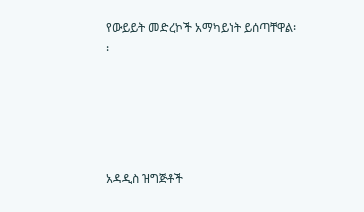የውይይት መድረኮች አማካይነት ይሰጣቸዋል፡፡





አዳዲስ ዝግጅቶች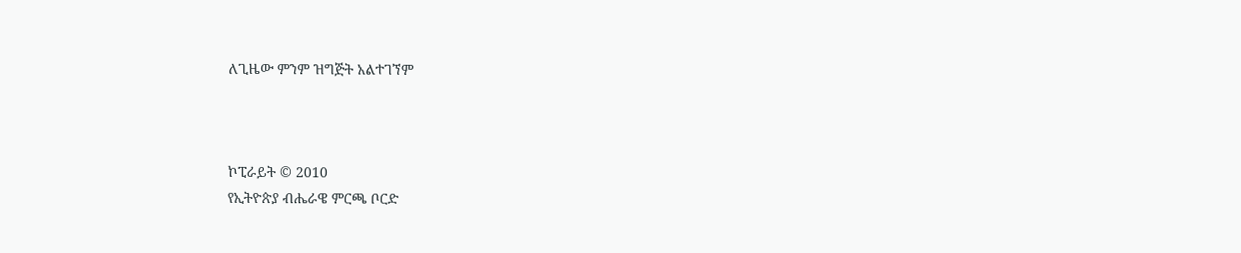ለጊዜው ምንም ዝግጅት አልተገኘም



ኮፒራይት © 2010
የኢትዮጵያ ብሔራዌ ምርጫ ቦርድ